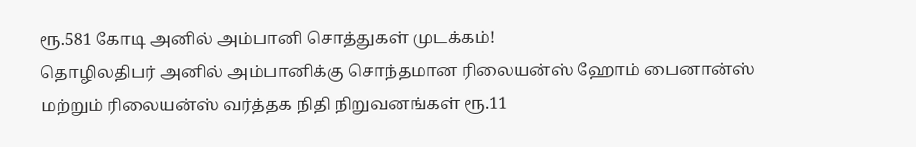ரூ.581 கோடி அனில் அம்பானி சொத்துகள் முடக்கம்!
தொழிலதிபர் அனில் அம்பானிக்கு சொந்தமான ரிலையன்ஸ் ஹோம் பைனான்ஸ் மற்றும் ரிலையன்ஸ் வர்த்தக நிதி நிறுவனங்கள் ரூ.11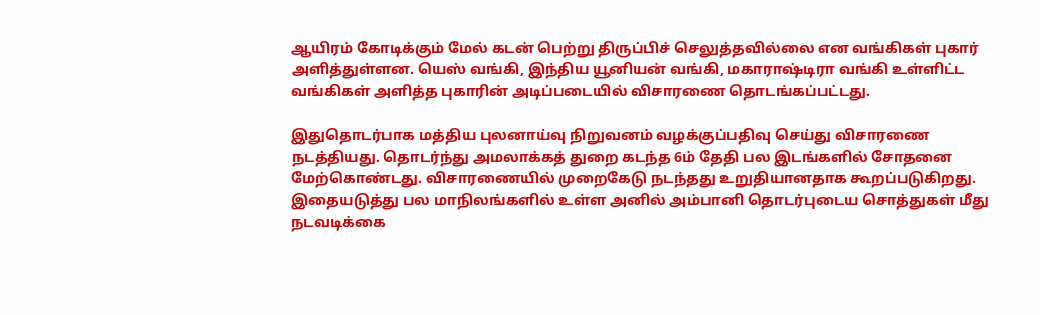ஆயிரம் கோடிக்கும் மேல் கடன் பெற்று திருப்பிச் செலுத்தவில்லை என வங்கிகள் புகார் அளித்துள்ளன. யெஸ் வங்கி, இந்திய யூனியன் வங்கி, மகாராஷ்டிரா வங்கி உள்ளிட்ட வங்கிகள் அளித்த புகாரின் அடிப்படையில் விசாரணை தொடங்கப்பட்டது.

இதுதொடர்பாக மத்திய புலனாய்வு நிறுவனம் வழக்குப்பதிவு செய்து விசாரணை நடத்தியது. தொடர்ந்து அமலாக்கத் துறை கடந்த 6ம் தேதி பல இடங்களில் சோதனை மேற்கொண்டது. விசாரணையில் முறைகேடு நடந்தது உறுதியானதாக கூறப்படுகிறது. இதையடுத்து பல மாநிலங்களில் உள்ள அனில் அம்பானி தொடர்புடைய சொத்துகள் மீது நடவடிக்கை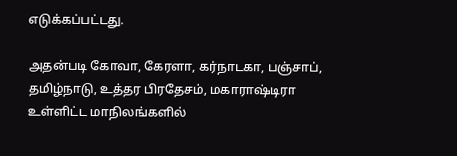எடுக்கப்பட்டது.

அதன்படி கோவா, கேரளா, கர்நாடகா, பஞ்சாப், தமிழ்நாடு, உத்தர பிரதேசம், மகாராஷ்டிரா உள்ளிட்ட மாநிலங்களில்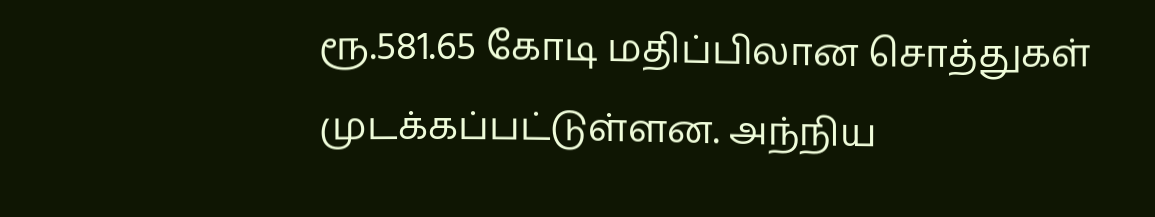ரூ.581.65 கோடி மதிப்பிலான சொத்துகள் முடக்கப்பட்டுள்ளன. அந்நிய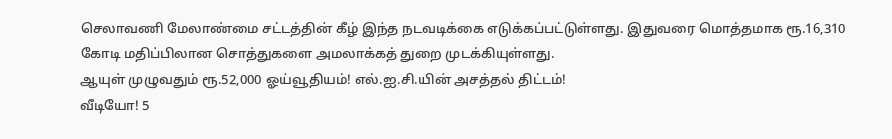செலாவணி மேலாண்மை சட்டத்தின் கீழ் இந்த நடவடிக்கை எடுக்கப்பட்டுள்ளது. இதுவரை மொத்தமாக ரூ.16,310 கோடி மதிப்பிலான சொத்துகளை அமலாக்கத் துறை முடக்கியுள்ளது.
ஆயுள் முழுவதும் ரூ.52,000 ஓய்வூதியம்! எல்.ஐ.சி.யின் அசத்தல் திட்டம்!
வீடியோ! 5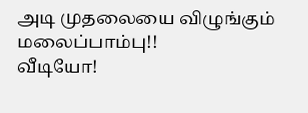அடி முதலையை விழுங்கும் மலைப்பாம்பு!!
வீடியோ!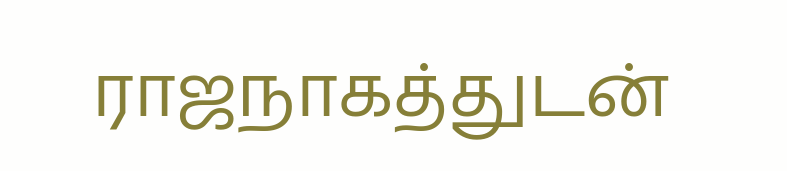ராஜநாகத்துடன்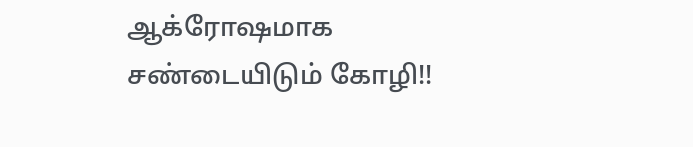ஆக்ரோஷமாக சண்டையிடும் கோழி!!